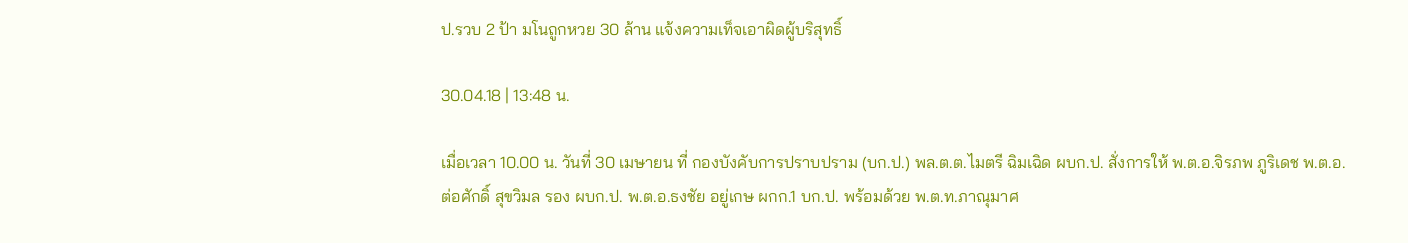ป.รวบ 2 ป้า มโนถูกหวย 30 ล้าน แจ้งความเท็จเอาผิดผู้บริสุทธิ์

30.04.18 | 13:48 น.

เมื่อเวลา 10.00 น. วันที่ 30 เมษายน ที่ กองบังคับการปราบปราม (บก.ป.) พล.ต.ต.ไมตรี ฉิมเฉิด ผบก.ป. สั่งการให้ พ.ต.อ.จิรภพ ภูริเดช พ.ต.อ.ต่อศักดิ์ สุขวิมล รอง ผบก.ป. พ.ต.อ.ธงชัย อยู่เกษ ผกก.1 บก.ป. พร้อมด้วย พ.ต.ท.ภาณุมาศ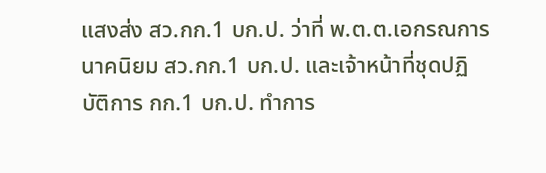แสงส่ง สว.กก.1 บก.ป. ว่าที่ พ.ต.ต.เอกรณการ นาคนิยม สว.กก.1 บก.ป. และเจ้าหน้าที่ชุดปฏิบัติการ กก.1 บก.ป. ทำการ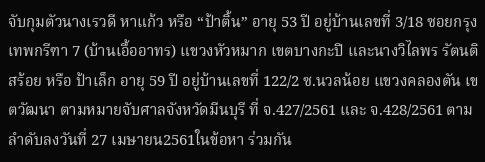จับกุมตัวนางเรวดี หาแก้ว หรือ “ป้าติ้น” อายุ 53 ปี อยู่บ้านเลขที่ 3/18 ซอยกรุงเทพกรีฑา 7 (บ้านเอื้ออาทร) แขวงหัวหมาก เขตบางกะปิ และนางวิไลพร รัตนติสร้อย หรือ ป้าเล็ก อายุ 59 ปี อยู่บ้านเลขที่ 122/2 ซ.นวลน้อย แขวงคลองตัน เขตวัฒนา ตามหมายจับศาลจังหวัดมีนบุรี ที่ จ.427/2561 และ จ.428/2561 ตามลำดับลงวันที่ 27 เมษายน2561ในข้อหา ร่วมกัน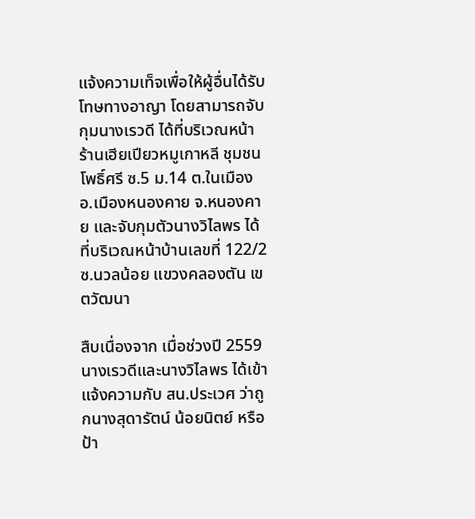แจ้งความเท็จเพื่อให้ผู้อื่นได้รับโทษทางอาญา โดยสามารถจับกุมนางเรวดี ได้ที่บริเวณหน้าร้านเฮียเปียวหมูเกาหลี ชุมชนโพธิ์ศรี ซ.5 ม.14 ต.ในเมือง อ.เมืองหนองคาย จ.หนองคาย และจับกุมตัวนางวิไลพร ได้ที่บริเวณหน้าบ้านเลขที่ 122/2 ซ.นวลน้อย แขวงคลองตัน เขตวัฒนา

สืบเนื่องจาก เมื่อช่วงปี 2559 นางเรวดีและนางวิไลพร ได้เข้าแจ้งความกับ สน.ประเวศ ว่าถูกนางสุดารัตน์ น้อยนิตย์ หรือ ป้า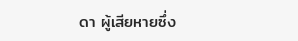ดา ผู้เสียหายซึ่ง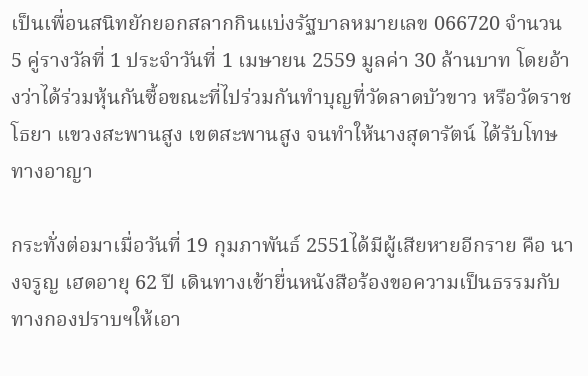เป็นเพื่อนสนิทยักยอกสลากกินแบ่งรัฐบาลหมายเลข 066720 จำนวน 5 คู่รางวัลที่ 1 ประจำวันที่ 1 เมษายน 2559 มูลค่า 30 ล้านบาท โดยอ้างว่าได้ร่วมหุ้นกันซื้อขณะที่ไปร่วมกันทำบุญที่วัดลาดบัวขาว หรือวัดราชโธยา แขวงสะพานสูง เขตสะพานสูง จนทำให้นางสุดารัตน์ ได้รับโทษทางอาญา

กระทั่งต่อมาเมื่อวันที่ 19 กุมภาพันธ์ 2551ได้มีผู้เสียหายอีกราย คือ นางจรูญ เฮดอายุ 62 ปี เดินทางเข้ายื่นหนังสือร้องขอความเป็นธรรมกับทางกองปราบฯให้เอา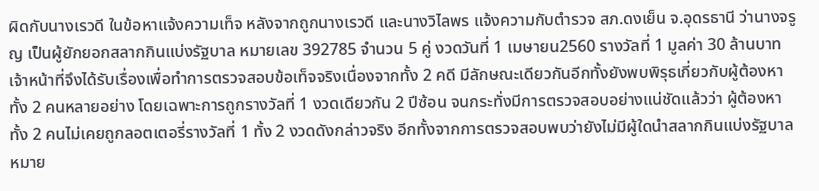ผิดกับนางเรวดี ในข้อหาแจ้งความเท็จ หลังจากถูกนางเรวดี และนางวิไลพร แจ้งความกับตำรวจ สภ.ดงเย็น จ.อุดรธานี ว่านางจรูญ เป็นผู้ยักยอกสลากกินแบ่งรัฐบาล หมายเลข 392785 จำนวน 5 คู่ งวดวันที่ 1 เมษายน2560 รางวัลที่ 1 มูลค่า 30 ล้านบาท เจ้าหน้าที่จึงได้รับเรื่องเพื่อทำการตรวจสอบข้อเท็จจริงเนื่องจากทั้ง 2 คดี มีลักษณะเดียวกันอีกทั้งยังพบพิรุธเกี่ยวกับผู้ต้องหาทั้ง 2 คนหลายอย่าง โดยเฉพาะการถูกรางวัลที่ 1 งวดเดียวกัน 2 ปีซ้อน จนกระทั่งมีการตรวจสอบอย่างแน่ชัดแล้วว่า ผู้ต้องหาทั้ง 2 คนไม่เคยถูกลอตเตอรี่รางวัลที่ 1 ทั้ง 2 งวดดังกล่าวจริง อีกทั้งจากการตรวจสอบพบว่ายังไม่มีผู้ใดนำสลากกินแบ่งรัฐบาลหมาย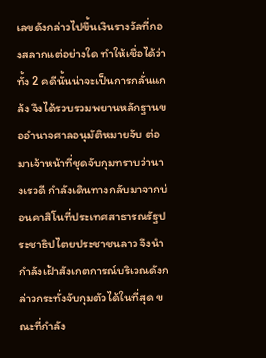เลขดังกล่าวไปขึ้นเงินรางวัลที่กองสลากแต่อย่างใด ทำให้เชื่อได้ว่าทั้ง 2 คดีนั้นน่าจะเป็นการกลั่นแกล้ง จึงได้รวบรวมพยานหลักฐานขออำนาจศาลอนุมัติหมายจับ ต่อมาเจ้าหน้าที่ชุดจับกุมทราบว่านางเรวดี กำลังเดินทางกลับมาจากบ่อนคาสิโนที่ประเทศสาธารณรัฐประชาธิปไตยประชาชนลาว จึงนำกำลังเฝ้าสังเกตการณ์บริเวณดังกล่าวกระทั่งจับกุมตัวได้ในที่สุด ขณะที่กำลัง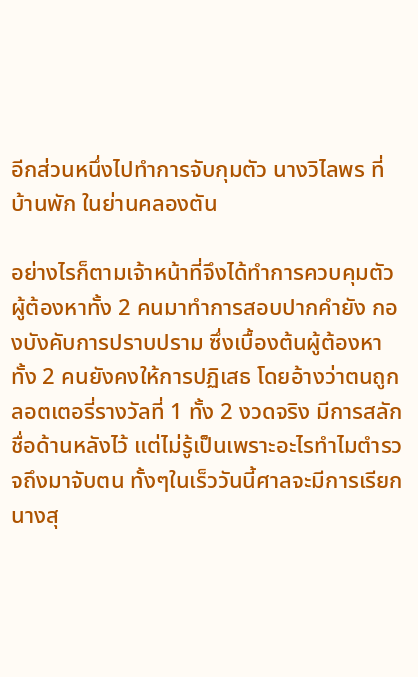อีกส่วนหนึ่งไปทำการจับกุมตัว นางวิไลพร ที่บ้านพัก ในย่านคลองตัน

อย่างไรก็ตามเจ้าหน้าที่จึงได้ทำการควบคุมตัวผู้ต้องหาทั้ง 2 คนมาทำการสอบปากคำยัง กองบังคับการปราบปราม ซึ่งเบื้องต้นผู้ต้องหาทั้ง 2 คนยังคงให้การปฏิเสธ โดยอ้างว่าตนถูกลอตเตอรี่รางวัลที่ 1 ทั้ง 2 งวดจริง มีการสลักชื่อด้านหลังไว้ แต่ไม่รู้เป็นเพราะอะไรทำไมตำรวจถึงมาจับตน ทั้งๆในเร็ววันนี้ศาลจะมีการเรียก นางสุ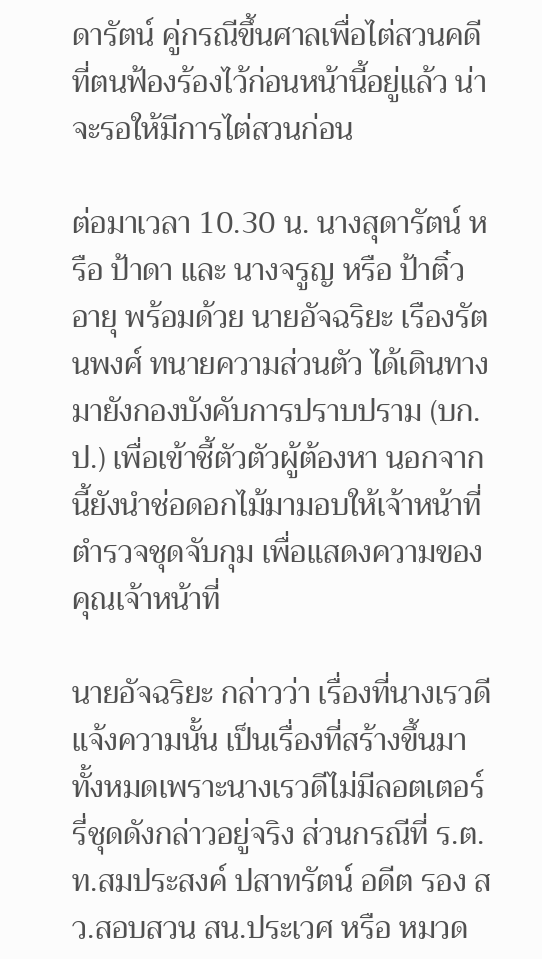ดารัตน์ คู่กรณีขึ้นศาลเพื่อไต่สวนคดีที่ตนฟ้องร้องไว้ก่อนหน้านี้อยู่แล้ว น่าจะรอให้มีการไต่สวนก่อน

ต่อมาเวลา 10.30 น. นางสุดารัตน์ หรือ ป้าดา และ นางจรูญ หรือ ป้าติ๋ว อายุ พร้อมด้วย นายอัจฉริยะ เรืองรัตนพงศ์ ทนายความส่วนตัว ได้เดินทางมายังกองบังคับการปราบปราม (บก.ป.) เพื่อเข้าชี้ตัวตัวผู้ต้องหา นอกจากนี้ยังนำช่อดอกไม้มามอบให้เจ้าหน้าที่ตำรวจชุดจับกุม เพื่อแสดงความของคุณเจ้าหน้าที่

นายอัจฉริยะ กล่าวว่า เรื่องที่นางเรวดี แจ้งความนั้น เป็นเรื่องที่สร้างขึ้นมาทั้งหมดเพราะนางเรวดีไม่มีลอตเตอร์รี่ชุดดังกล่าวอยู่จริง ส่วนกรณีที่ ร.ต.ท.สมประสงค์ ปสาทรัตน์ อดีต รอง สว.สอบสวน สน.ประเวศ หรือ หมวด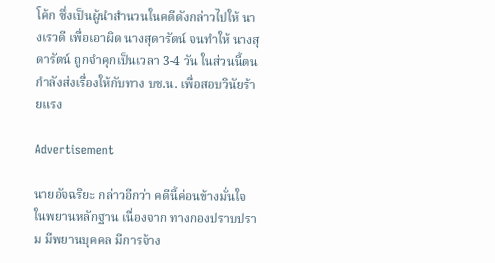โค้ก ซึ่งเป็นผู้นำสำนวนในคดีดังกล่าวไปให้ นางเรวดี เพื่อเอาผิด นางสุดารัตน์ จนทำให้ นางสุดารัตน์ ถูกจำคุกเป็นเวลา 3-4 วัน ในส่วนนี้ตนกำลังส่งเรื่องให้กับทาง บช.น. เพื่อสอบวินัยร้ายแรง

Advertisement

นายอัจฉริยะ กล่าวอีกว่า คดีนี้ค่อนข้างมั่นใจ ในพยานหลักฐาน เนื่องจาก ทางกองปราบปราม มีพยานบุคคล มีการจ้าง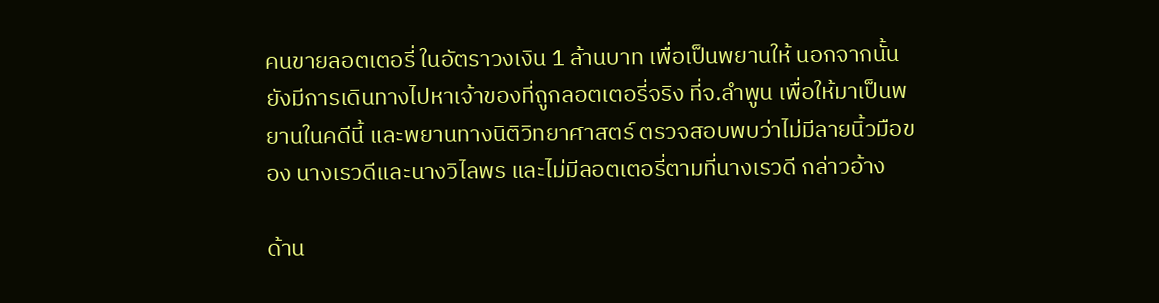คนขายลอตเตอรี่ ในอัตราวงเงิน 1 ล้านบาท เพื่อเป็นพยานให้ นอกจากนั้นยังมีการเดินทางไปหาเจ้าของที่ถูกลอตเตอรี่จริง ที่จ.ลำพูน เพื่อให้มาเป็นพยานในคดีนี้ และพยานทางนิติวิทยาศาสตร์ ตรวจสอบพบว่าไม่มีลายนิ้วมือของ นางเรวดีและนางวิไลพร และไม่มีลอตเตอรี่ตามที่นางเรวดี กล่าวอ้าง

ด้าน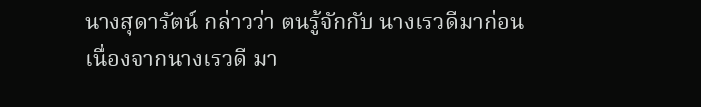นางสุดารัตน์ กล่าวว่า ตนรู้จักกับ นางเรวดีมาก่อน เนื่องจากนางเรวดี มา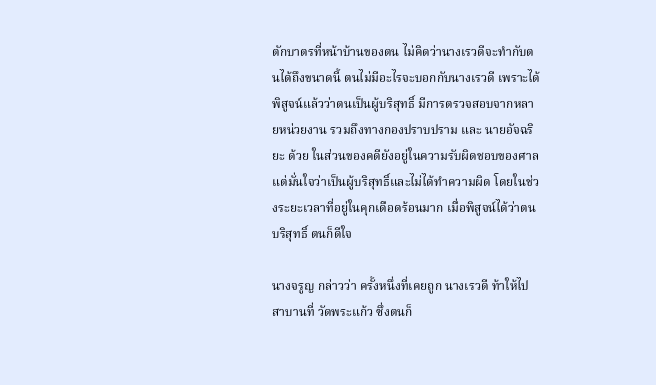ตักบาตรที่หน้าบ้านของตน ไม่คิดว่านางเรวดีจะทำกับตนได้ถึงขนาดนี้ ตนไม่มีอะไรจะบอกกับนางเรวดี เพราะได้พิสูจน์แล้วว่าตนเป็นผู้บริสุทธิ์ มีการตรวจสอบจากหลายหน่วยงาน รวมถึงทางกองปราบปราม และ นายอัจฉริยะ ด้วย ในส่วนของคดียังอยู่ในความรับผิดชอบของศาล แต่มั่นใจว่าเป็นผู้บริสุทธิ์และไม่ได้ทำความผิด โดยในช่วงระยะเวลาที่อยู่ในคุกเดือดร้อนมาก เมื่อพิสูจน์ได้ว่าตนบริสุทธิ์ ตนก็ดีใจ

นางจรูญ กล่าวว่า ครั้งหนึ่งที่เคยถูก นางเรวดี ท้าให้ไปสาบานที่ วัดพระแก้ว ซึ่งตนก็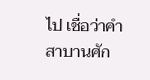ไป เชื่อว่าคำสาบานศัก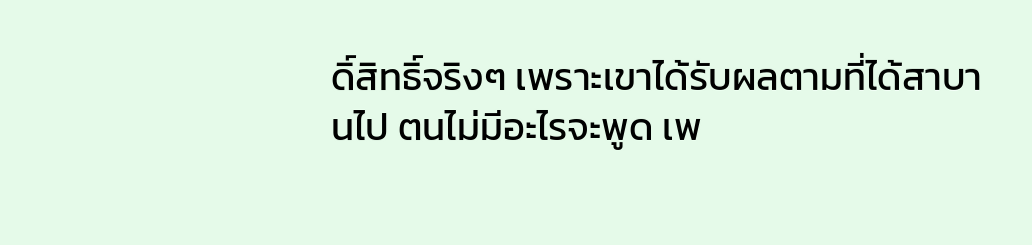ดิ์สิทธิ์จริงๆ เพราะเขาได้รับผลตามที่ได้สาบานไป ตนไม่มีอะไรจะพูด เพ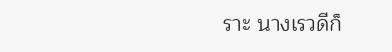ราะ นางเรวดีก็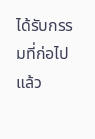ได้รับกรรมที่ก่อไปแล้ว